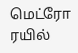மெட்ரோ ரயில்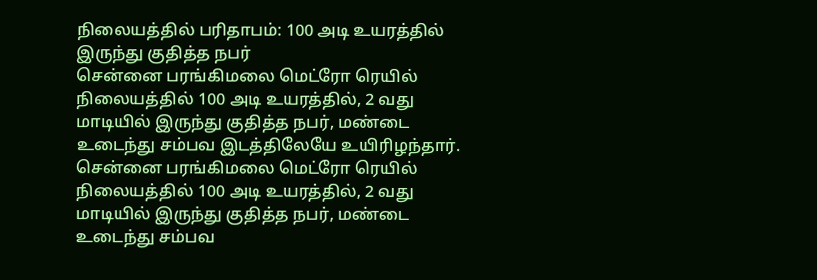நிலையத்தில் பரிதாபம்: 100 அடி உயரத்தில் இருந்து குதித்த நபர்
சென்னை பரங்கிமலை மெட்ரோ ரெயில் நிலையத்தில் 100 அடி உயரத்தில், 2 வது மாடியில் இருந்து குதித்த நபர், மண்டை உடைந்து சம்பவ இடத்திலேயே உயிரிழந்தார்.
சென்னை பரங்கிமலை மெட்ரோ ரெயில் நிலையத்தில் 100 அடி உயரத்தில், 2 வது மாடியில் இருந்து குதித்த நபர், மண்டை உடைந்து சம்பவ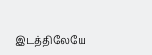இடத்திலேயே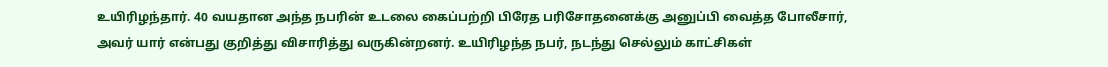உயிரிழந்தார். 40 வயதான அந்த நபரின் உடலை கைப்பற்றி பிரேத பரிசோதனைக்கு அனுப்பி வைத்த போலீசார், அவர் யார் என்பது குறித்து விசாரித்து வருகின்றனர். உயிரிழந்த நபர், நடந்து செல்லும் காட்சிகள்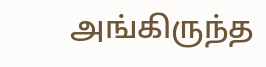அங்கிருந்த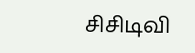சிசிடிவி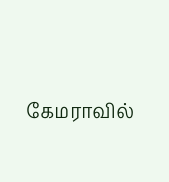கேமராவில்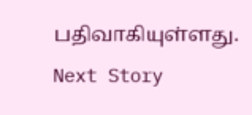பதிவாகியுள்ளது.
Next Story